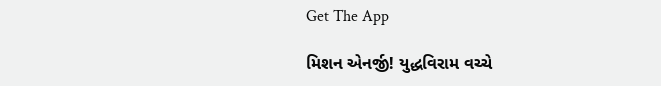Get The App

મિશન એનર્જી! યુદ્ધવિરામ વચ્ચે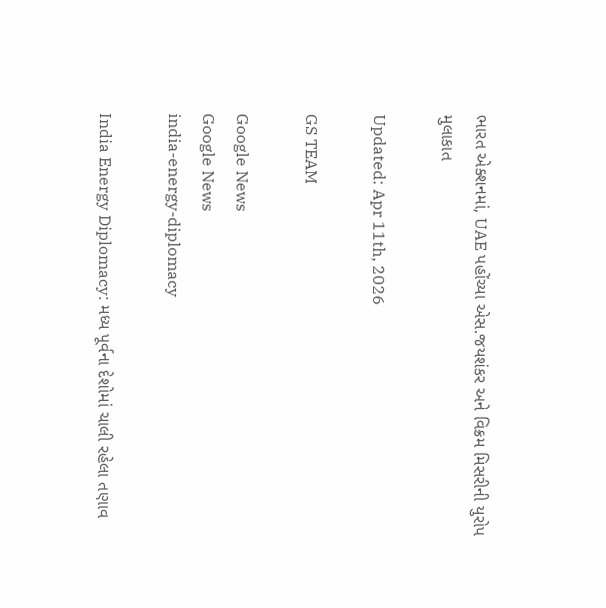ભારત એક્શનમાં, UAE પહોંચ્યા એસ.જયશંકર અને વિક્રમ મિસરીની યુરોપ મુલાકાત

Updated: Apr 11th, 2026

GS TEAM

Google News
Google News
india-energy-diplomacy

India Energy Diplomacy: મધ્ય પૂર્વના દેશોમાં ચાલી રહેલા તણાવ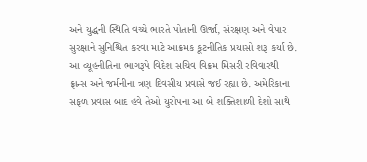અને યુદ્ધની સ્થિતિ વચ્ચે ભારતે પોતાની ઊર્જા, સંરક્ષણ અને વેપાર સુરક્ષાને સુનિશ્ચિત કરવા માટે આક્રમક કૂટનીતિક પ્રયાસો શરૂ કર્યા છે. આ વ્યૂહનીતિના ભાગરૂપે વિદેશ સચિવ વિક્રમ મિસરી રવિવારથી ફ્રાન્સ અને જર્મનીના ત્રણ દિવસીય પ્રવાસે જઈ રહ્યા છે. અમેરિકાના સફળ પ્રવાસ બાદ હવે તેઓ યુરોપના આ બે શક્તિશાળી દેશો સાથે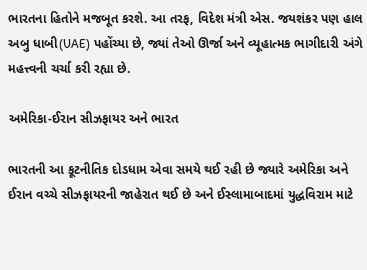ભારતના હિતોને મજબૂત કરશે. આ તરફ, વિદેશ મંત્રી એસ. જયશંકર પણ હાલ અબુ ધાબી(UAE) પહોંચ્યા છે, જ્યાં તેઓ ઊર્જા અને વ્યૂહાત્મક ભાગીદારી અંગે મહત્ત્વની ચર્ચા કરી રહ્યા છે.

અમેરિકા-ઈરાન સીઝફાયર અને ભારત

ભારતની આ કૂટનીતિક દોડધામ એવા સમયે થઈ રહી છે જ્યારે અમેરિકા અને ઈરાન વચ્ચે સીઝફાયરની જાહેરાત થઈ છે અને ઈસ્લામાબાદમાં યુદ્ધવિરામ માટે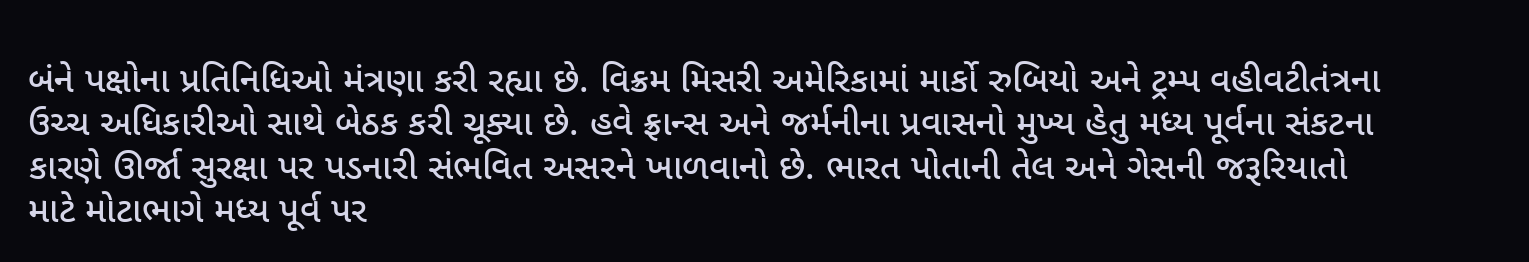બંને પક્ષોના પ્રતિનિધિઓ મંત્રણા કરી રહ્યા છે. વિક્રમ મિસરી અમેરિકામાં માર્કો રુબિયો અને ટ્રમ્પ વહીવટીતંત્રના ઉચ્ચ અધિકારીઓ સાથે બેઠક કરી ચૂક્યા છે. હવે ફ્રાન્સ અને જર્મનીના પ્રવાસનો મુખ્ય હેતુ મધ્ય પૂર્વના સંકટના કારણે ઊર્જા સુરક્ષા પર પડનારી સંભવિત અસરને ખાળવાનો છે. ભારત પોતાની તેલ અને ગેસની જરૂરિયાતો માટે મોટાભાગે મધ્ય પૂર્વ પર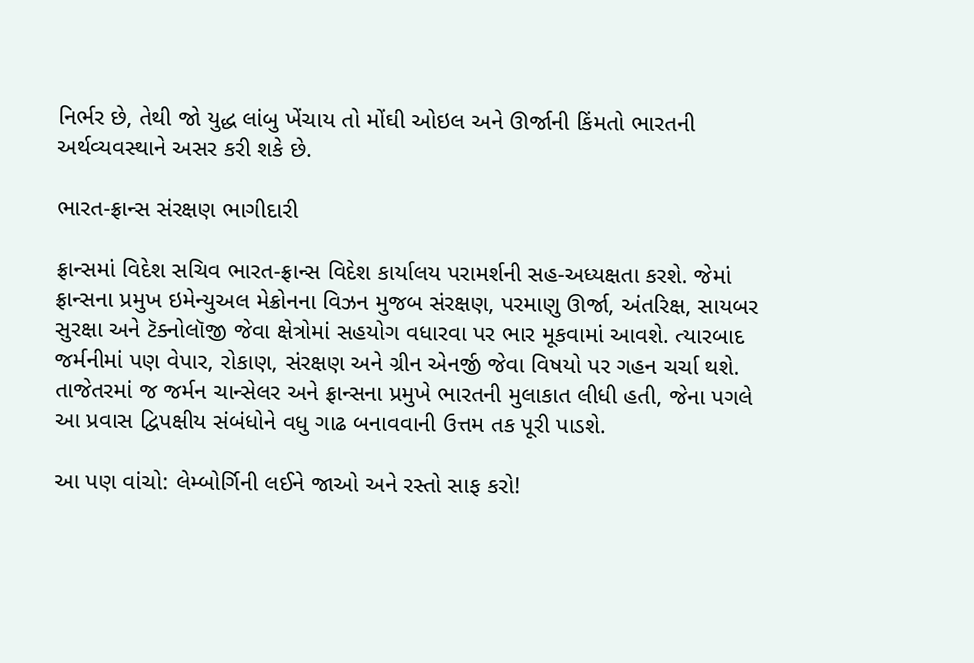નિર્ભર છે, તેથી જો યુદ્ધ લાંબુ ખેંચાય તો મોંઘી ઓઇલ અને ઊર્જાની કિંમતો ભારતની અર્થવ્યવસ્થાને અસર કરી શકે છે.

ભારત-ફ્રાન્સ સંરક્ષણ ભાગીદારી

ફ્રાન્સમાં વિદેશ સચિવ ભારત-ફ્રાન્સ વિદેશ કાર્યાલય પરામર્શની સહ-અધ્યક્ષતા કરશે. જેમાં ફ્રાન્સના પ્રમુખ ઇમેન્યુઅલ મેક્રોનના વિઝન મુજબ સંરક્ષણ, પરમાણુ ઊર્જા, અંતરિક્ષ, સાયબર સુરક્ષા અને ટૅક્નોલૉજી જેવા ક્ષેત્રોમાં સહયોગ વધારવા પર ભાર મૂકવામાં આવશે. ત્યારબાદ જર્મનીમાં પણ વેપાર, રોકાણ, સંરક્ષણ અને ગ્રીન એનર્જી જેવા વિષયો પર ગહન ચર્ચા થશે. તાજેતરમાં જ જર્મન ચાન્સેલર અને ફ્રાન્સના પ્રમુખે ભારતની મુલાકાત લીધી હતી, જેના પગલે આ પ્રવાસ દ્વિપક્ષીય સંબંધોને વધુ ગાઢ બનાવવાની ઉત્તમ તક પૂરી પાડશે.

આ પણ વાંચો: લેમ્બોર્ગિની લઈને જાઓ અને રસ્તો સાફ કરો!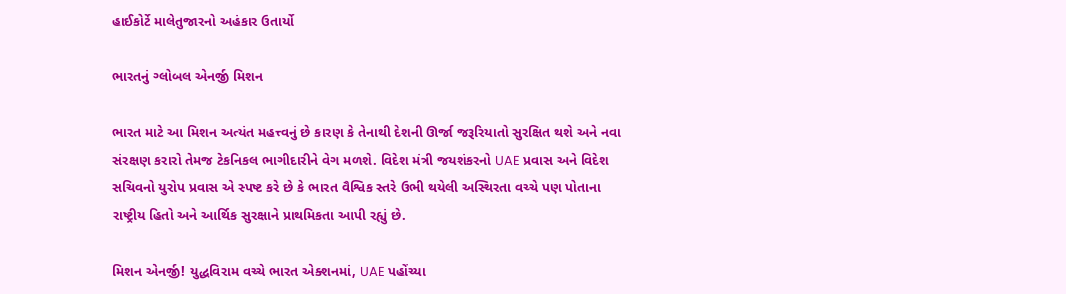હાઈકોર્ટે માલેતુજારનો અહંકાર ઉતાર્યો

ભારતનું ગ્લોબલ એનર્જી મિશન

ભારત માટે આ મિશન અત્યંત મહત્ત્વનું છે કારણ કે તેનાથી દેશની ઊર્જા જરૂરિયાતો સુરક્ષિત થશે અને નવા સંરક્ષણ કરારો તેમજ ટેકનિકલ ભાગીદારીને વેગ મળશે. વિદેશ મંત્રી જયશંકરનો UAE પ્રવાસ અને વિદેશ સચિવનો યુરોપ પ્રવાસ એ સ્પષ્ટ કરે છે કે ભારત વૈશ્વિક સ્તરે ઉભી થયેલી અસ્થિરતા વચ્ચે પણ પોતાના રાષ્ટ્રીય હિતો અને આર્થિક સુરક્ષાને પ્રાથમિકતા આપી રહ્યું છે.

મિશન એનર્જી! યુદ્ધવિરામ વચ્ચે ભારત એક્શનમાં, UAE પહોંચ્યા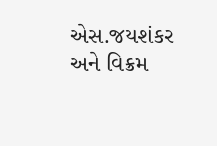એસ.જયશંકર અને વિક્રમ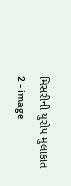મિસરીની યુરોપ મુલાકાત 2 - image